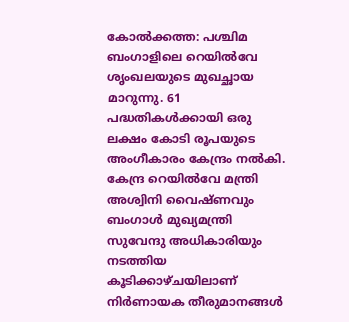കോൽക്കത്ത: പശ്ചിമ ബംഗാളിലെ റെയിൽവേ ശൃംഖലയുടെ മുഖച്ഛായ മാറുന്നു. 61 പദ്ധതികൾക്കായി ഒരു ലക്ഷം കോടി രൂപയുടെ അംഗീകാരം കേന്ദ്രം നൽകി. കേന്ദ്ര റെയിൽവേ മന്ത്രി അശ്വിനി വൈഷ്ണവും ബംഗാൾ മുഖ്യമന്ത്രി സുവേന്ദു അധികാരിയും നടത്തിയ കൂടിക്കാഴ്ചയിലാണ് നിർണായക തീരുമാനങ്ങൾ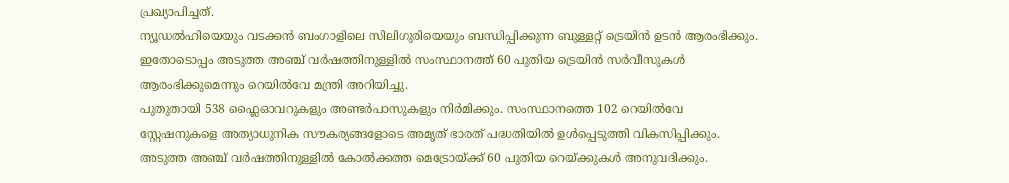പ്രഖ്യാപിച്ചത്.
ന്യൂഡൽഹിയെയും വടക്കൻ ബംഗാളിലെ സിലിഗുരിയെയും ബന്ധിപ്പിക്കുന്ന ബുള്ളറ്റ് ട്രെയിൻ ഉടൻ ആരംഭിക്കും. ഇതോടൊപ്പം അടുത്ത അഞ്ച് വർഷത്തിനുള്ളിൽ സംസ്ഥാനത്ത് 60 പുതിയ ട്രെയിൻ സർവീസുകൾ ആരംഭിക്കുമെന്നും റെയിൽവേ മന്ത്രി അറിയിച്ചു.
പുതുതായി 538 ഫ്ലൈഓവറുകളും അണ്ടർപാസുകളും നിർമിക്കും. സംസ്ഥാനത്തെ 102 റെയിൽവേ സ്റ്റേഷനുകളെ അത്യാധുനിക സൗകര്യങ്ങളോടെ അമൃത് ഭാരത് പദ്ധതിയിൽ ഉൾപ്പെടുത്തി വികസിപ്പിക്കും. അടുത്ത അഞ്ച് വർഷത്തിനുള്ളിൽ കോൽക്കത്ത മെട്രോയ്ക്ക് 60 പുതിയ റെയ്ക്കുകൾ അനുവദിക്കും.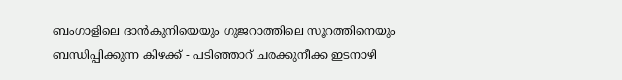ബംഗാളിലെ ദാൻകുനിയെയും ഗുജറാത്തിലെ സൂറത്തിനെയും ബന്ധിപ്പിക്കുന്ന കിഴക്ക് - പടിഞ്ഞാറ് ചരക്കുനീക്ക ഇടനാഴി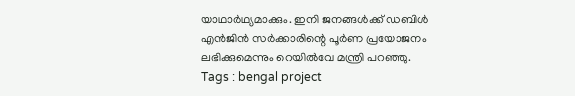യാഥാർഥ്യമാക്കും. ഇനി ജനങ്ങൾക്ക് ഡബിൾ എൻജിൻ സർക്കാരിന്റെ പൂർണ പ്രയോജനം ലഭിക്കുമെന്നും റെയിൽവേ മന്ത്രി പറഞ്ഞു.
Tags : bengal project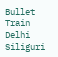Bullet Train Delhi Siliguri